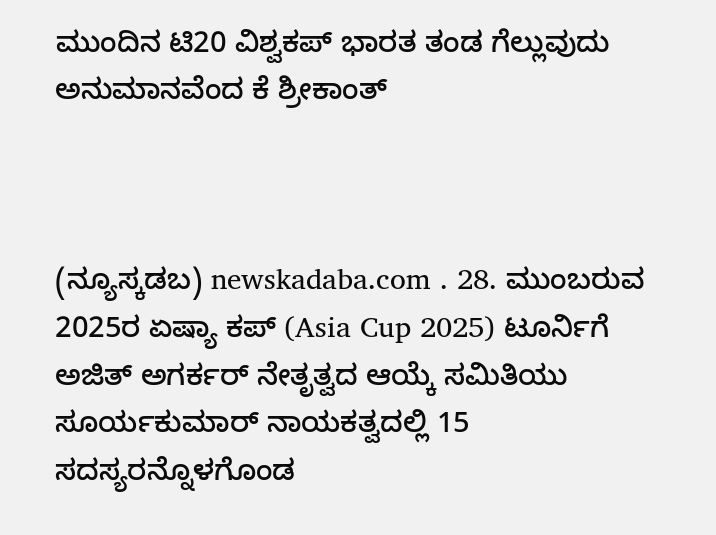ಮುಂದಿನ ಟಿ20 ವಿಶ್ವಕಪ್‌ ಭಾರತ ತಂಡ ಗೆಲ್ಲುವುದು ಅನುಮಾನವೆಂದ ಕೆ ಶ್ರೀಕಾಂತ್‌



(ನ್ಯೂಸ್ಕಡಬ) newskadaba.com . 28. ಮುಂಬರುವ 2025ರ ಏಷ್ಯಾ ಕಪ್‌ (Asia Cup 2025) ಟೂರ್ನಿಗೆ ಅಜಿತ್‌ ಅಗರ್ಕರ್‌ ನೇತೃತ್ವದ ಆಯ್ಕೆ ಸಮಿತಿಯು ಸೂರ್ಯಕುಮಾರ್‌ ನಾಯಕತ್ವದಲ್ಲಿ 15 ಸದಸ್ಯರನ್ನೊಳಗೊಂಡ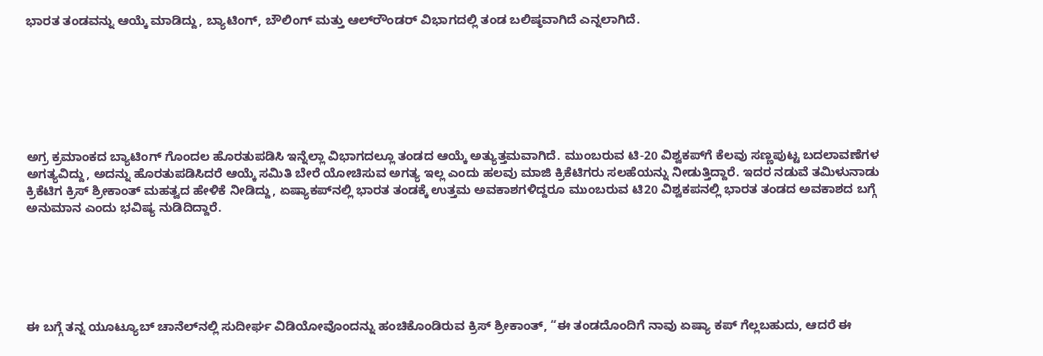ಭಾರತ ತಂಡವನ್ನು ಆಯ್ಕೆ ಮಾಡಿದ್ದು, ಬ್ಯಾಟಿಂಗ್‌, ಬೌಲಿಂಗ್‌ ಮತ್ತು ಆಲ್‌ರೌಂಡರ್‌ ವಿಭಾಗದಲ್ಲಿ ತಂಡ ಬಲಿಷ್ಠವಾಗಿದೆ ಎನ್ನಲಾಗಿದೆ.







ಅಗ್ರ ಕ್ರಮಾಂಕದ ಬ್ಯಾಟಿಂಗ್‌ ಗೊಂದಲ ಹೊರತುಪಡಿಸಿ ಇನ್ನೆಲ್ಲಾ ವಿಭಾಗದಲ್ಲೂ ತಂಡದ ಆಯ್ಕೆ ಅತ್ಯುತ್ತಮವಾಗಿದೆ. ಮುಂಬರುವ ಟಿ-20 ವಿಶ್ವಕಪ್‌ಗೆ ಕೆಲವು ಸಣ್ಣಪುಟ್ಟ ಬದಲಾವಣೆಗಳ ಅಗತ್ಯವಿದ್ದು, ಅದನ್ನು ಹೊರತುಪಡಿಸಿದರೆ ಆಯ್ಕೆ ಸಮಿತಿ ಬೇರೆ ಯೋಚಿಸುವ ಅಗತ್ಯ ಇಲ್ಲ ಎಂದು ಹಲವು ಮಾಜಿ ಕ್ರಿಕೆಟಿಗರು ಸಲಹೆಯನ್ನು ನೀಡುತ್ತಿದ್ದಾರೆ. ಇದರ ನಡುವೆ ತಮಿಳುನಾಡು ಕ್ರಿಕೆಟಿಗ ಕ್ರಿಸ್‌ ಶ್ರೀಕಾಂತ್‌ ಮಹತ್ವದ ಹೇಳಿಕೆ ನೀಡಿದ್ದು, ಏಷ್ಯಾಕಪ್‌ನಲ್ಲಿ ಭಾರತ ತಂಡಕ್ಕೆ ಉತ್ತಮ ಅವಕಾಶಗಳಿದ್ದರೂ ಮುಂಬರುವ ಟಿ20 ವಿಶ್ವಕಪನಲ್ಲಿ ಭಾರತ ತಂಡದ ಅವಕಾಶದ ಬಗ್ಗೆ ಅನುಮಾನ ಎಂದು ಭವಿಷ್ಯ ನುಡಿದಿದ್ದಾರೆ.






ಈ ಬಗ್ಗೆ ತನ್ನ ಯೂಟ್ಯೂಬ್‌ ಚಾನೆಲ್‌ನಲ್ಲಿ ಸುದೀರ್ಘ ವಿಡಿಯೋವೊಂದನ್ನು ಹಂಚಿಕೊಂಡಿರುವ ಕ್ರಿಸ್‌ ಶ್ರೀಕಾಂತ್‌, “ಈ ತಂಡದೊಂದಿಗೆ ನಾವು ಏಷ್ಯಾ ಕಪ್ ಗೆಲ್ಲಬಹುದು, ಆದರೆ ಈ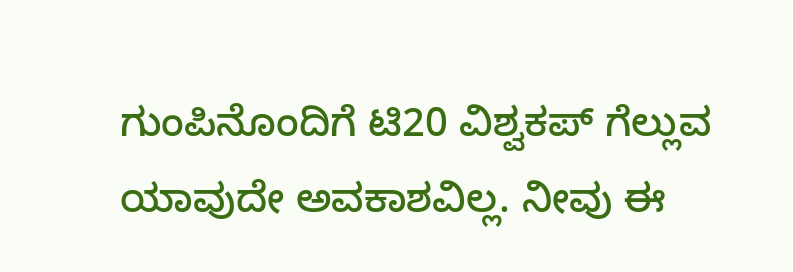ಗುಂಪಿನೊಂದಿಗೆ ಟಿ20 ವಿಶ್ವಕಪ್ ಗೆಲ್ಲುವ ಯಾವುದೇ ಅವಕಾಶವಿಲ್ಲ. ನೀವು ಈ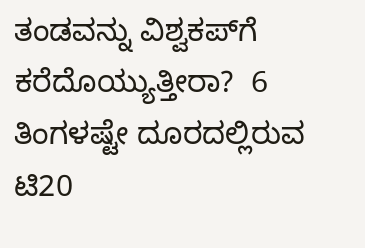ತಂಡವನ್ನು ವಿಶ್ವಕಪ್‌ಗೆ ಕರೆದೊಯ್ಯುತ್ತೀರಾ?  6 ತಿಂಗಳಷ್ಟೇ ದೂರದಲ್ಲಿರುವ ಟಿ20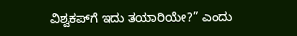ವಿಶ್ವಕಪ್‌ಗೆ ಇದು ತಯಾರಿಯೇ?” ಎಂದು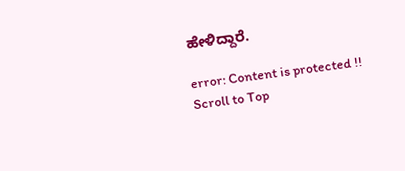ಹೇಳಿದ್ದಾರೆ.

error: Content is protected !!
Scroll to Top